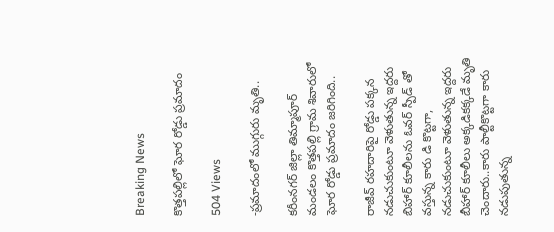Breaking News

కొత్తపల్లిలో ఘోర రోడ్డు ప్రమాదం

504 Views

-ప్రమాదంలో ముగ్గురు మృతి..

కరీంనగర్ జిల్లా తిమ్మాపూర్ మండలం కొత్తపల్లి గ్రామ శివారులో ఘోర రోడ్డు ప్రమాదం జరిగింది..

రాజీవ్ రహదారిపై రోడ్డు పక్కన నడుచుకుంటూ వెళుతున్న ఇద్దరు బిహార్ కూలీలను ఓవర్ స్పీడ్ తో వస్తున్న కారు డి కొట్టగా, నడుచుకుంటూ వెళుతున్న ఇద్దరు బీహార్ కూలీలు అక్కడికక్కడే మృతి చెందారు..కారు పాల్టీకొట్టగా కారు నడుపుతున్న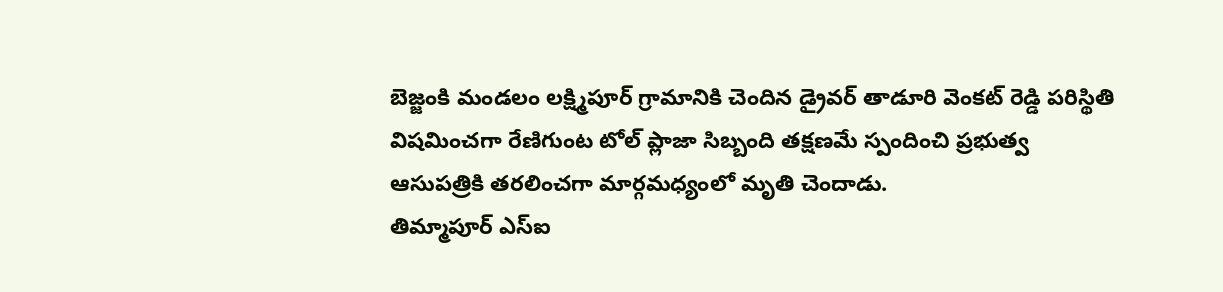బెజ్జంకి మండలం లక్ష్మిపూర్ గ్రామానికి చెందిన డ్రైవర్ తాడూరి వెంకట్ రెడ్డి పరిస్థితి విషమించగా రేణిగుంట టోల్ ప్లాజా సిబ్బంది తక్షణమే స్పందించి ప్రభుత్వ ఆసుపత్రికి తరలించగా మార్గమధ్యంలో మృతి చెందాడు.
తిమ్మాపూర్ ఎస్ఐ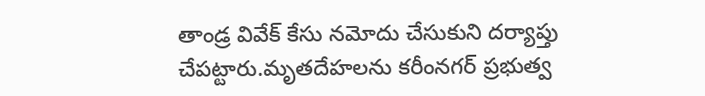తాండ్ర వివేక్ కేసు నమోదు చేసుకుని దర్యాప్తు చేపట్టారు.మృతదేహలను కరీంనగర్ ప్రభుత్వ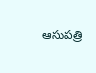ఆసుపత్రి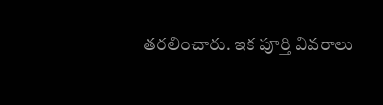తరలించారు. ఇక పూర్తి వివరాలు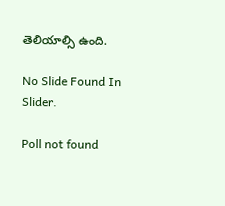తెలియాల్సి ఉంది.

No Slide Found In Slider.

Poll not found